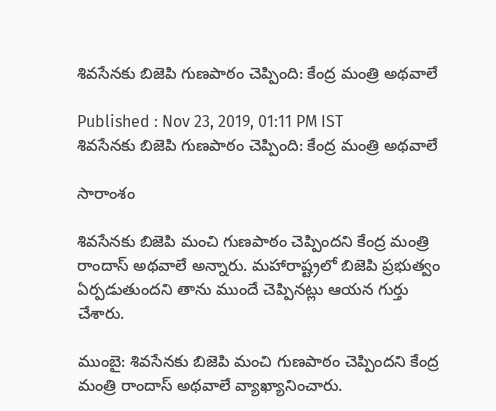శివసేనకు బిజెపి గుణపాఠం చెప్పింది: కేంద్ర మంత్రి అథవాలే

Published : Nov 23, 2019, 01:11 PM IST
శివసేనకు బిజెపి గుణపాఠం చెప్పింది: కేంద్ర మంత్రి అథవాలే

సారాంశం

శివసేనకు బిజెపి మంచి గుణపాఠం చెప్పిందని కేంద్ర మంత్రి రాందాస్ అథవాలే అన్నారు. మహారాష్ట్రలో బిజెపి ప్రభుత్వం ఏర్పడుతుందని తాను ముందే చెప్పినట్లు ఆయన గుర్తు చేశారు.

ముంబై: శివసేనకు బిజెపి మంచి గుణపాఠం చెప్పిందని కేంద్ర మంత్రి రాందాస్ అథవాలే వ్యాఖ్యానించారు.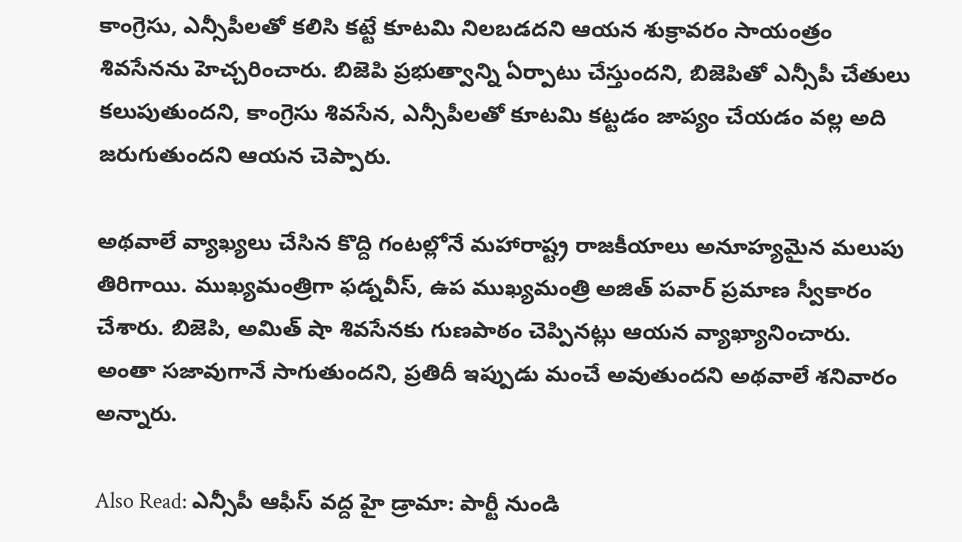కాంగ్రెసు, ఎన్సీపీలతో కలిసి కట్టే కూటమి నిలబడదని ఆయన శుక్రావరం సాయంత్రం శివసేనను హెచ్చరించారు. బిజెపి ప్రభుత్వాన్ని ఏర్పాటు చేస్తుందని, బిజెపితో ఎన్సీపీ చేతులు కలుపుతుందని, కాంగ్రెసు శివసేన, ఎన్సీపీలతో కూటమి కట్టడం జాప్యం చేయడం వల్ల అది జరుగుతుందని ఆయన చెప్పారు.

అథవాలే వ్యాఖ్యలు చేసిన కొద్ది గంటల్లోనే మహారాష్ట్ర రాజకీయాలు అనూహ్యమైన మలుపు తిరిగాయి. ముఖ్యమంత్రిగా ఫడ్నవీస్, ఉప ముఖ్యమంత్రి అజిత్ పవార్ ప్రమాణ స్వీకారం చేశారు. బిజెపి, అమిత్ షా శివసేనకు గుణపాఠం చెప్పినట్లు ఆయన వ్యాఖ్యానించారు. అంతా సజావుగానే సాగుతుందని, ప్రతిదీ ఇప్పుడు మంచే అవుతుందని అథవాలే శనివారం అన్నారు.

Also Read: ఎన్సీపీ ఆఫీస్ వద్ద హై డ్రామా: పార్టీ నుండి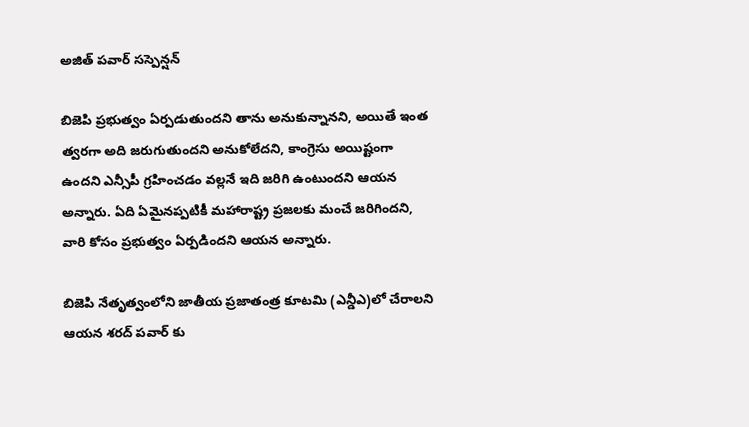అజిత్ పవార్ సస్పెన్షన్

బిజెపి ప్రభుత్వం ఏర్పడుతుందని తాను అనుకున్నానని, అయితే ఇంత త్వరగా అది జరుగుతుందని అనుకోలేదని, కాంగ్రెసు అయిష్టంగా ఉందని ఎన్సీపీ గ్రహించడం వల్లనే ఇది జరిగి ఉంటుందని ఆయన అన్నారు. ఏది ఏమైనప్పటికీ మహారాష్ట్ర ప్రజలకు మంచే జరిగిందని, వారి కోసం ప్రభుత్వం ఏర్పడిందని ఆయన అన్నారు.

బిజెపి నేతృత్వంలోని జాతీయ ప్రజాతంత్ర కూటమి (ఎన్డీఎ)లో చేరాలని ఆయన శరద్ పవార్ కు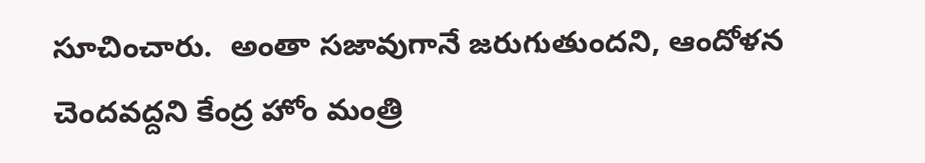సూచించారు.  అంతా సజావుగానే జరుగుతుందని, ఆందోళన చెందవద్దని కేంద్ర హోం మంత్రి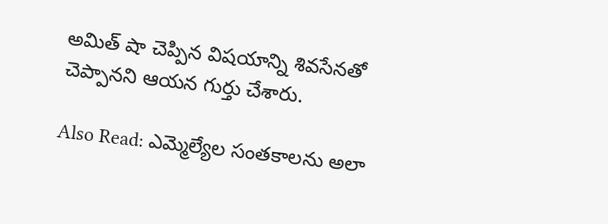అమిత్ షా చెప్పిన విషయాన్ని శివసేనతో చెప్పానని ఆయన గుర్తు చేశారు.

Also Read: ఎమ్మెల్యేల సంతకాలను అలా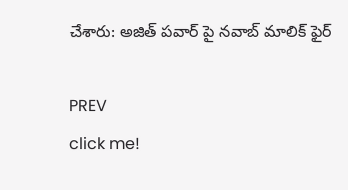చేశారు: అజిత్ పవార్ పై నవాబ్ మాలిక్ ఫైర్

PREV
click me!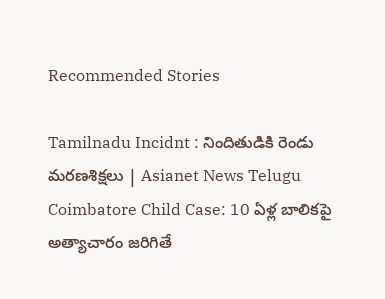Recommended Stories

Tamilnadu Incidnt : నిందితుడికి రెండు మరణశిక్షలు | Asianet News Telugu
Coimbatore Child Case: 10 ఏళ్ల బాలికపై అత్యాచారం జరిగితే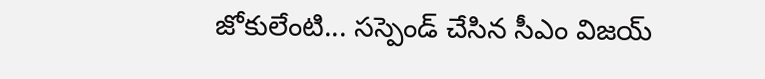జోకులేంటి... సస్పెండ్ చేసిన సీఎం విజయ్